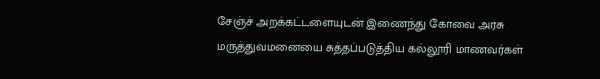சேஞ்ச் அறக்கட்டளையுடன் இணைந்து கோவை அரசு மருத்துவமனையை சுத்தப்படுத்திய கல்லூரி மாணவர்கள்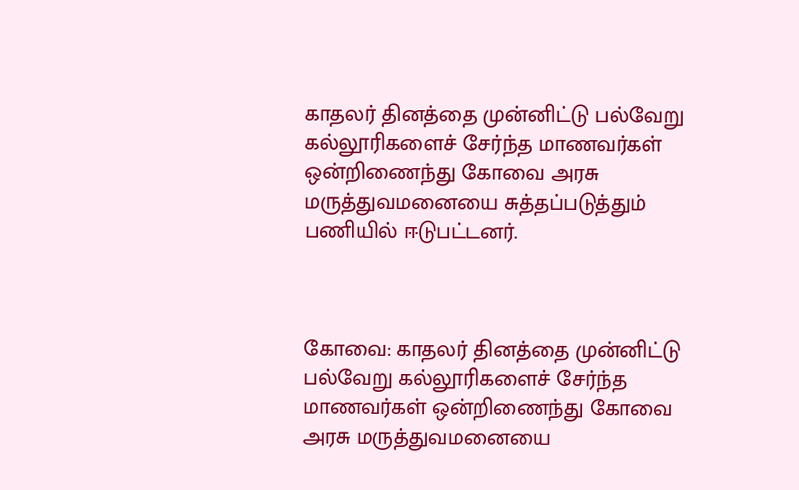காதலர் தினத்தை முன்னிட்டு பல்வேறு கல்லூரிகளைச் சேர்ந்த மாணவர்கள் ஒன்றிணைந்து கோவை அரசு மருத்துவமனையை சுத்தப்படுத்தும் பணியில் ஈடுபட்டனர்.



கோவை: காதலர் தினத்தை முன்னிட்டு பல்வேறு கல்லூரிகளைச் சேர்ந்த மாணவர்கள் ஒன்றிணைந்து கோவை அரசு மருத்துவமனையை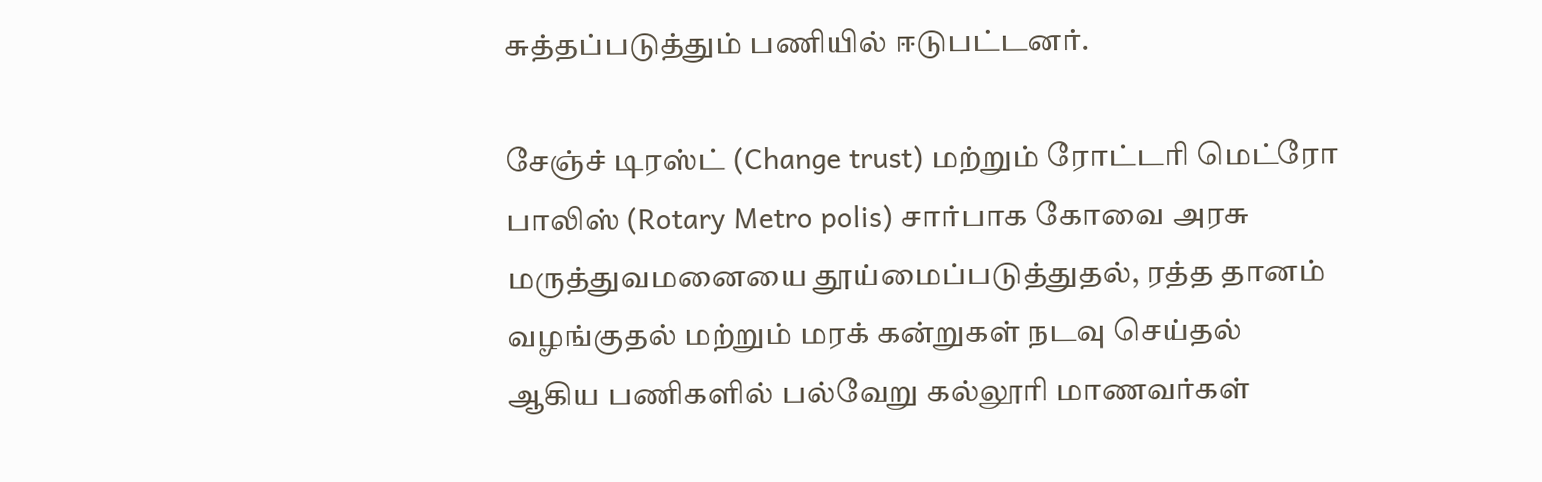சுத்தப்படுத்தும் பணியில் ஈடுபட்டனர்.

சேஞ்ச் டிரஸ்ட் (Change trust) மற்றும் ரோட்டரி மெட்ரோ பாலிஸ் (Rotary Metro polis) சார்பாக கோவை அரசு மருத்துவமனையை தூய்மைப்படுத்துதல், ரத்த தானம் வழங்குதல் மற்றும் மரக் கன்றுகள் நடவு செய்தல் ஆகிய பணிகளில் பல்வேறு கல்லூரி மாணவர்கள்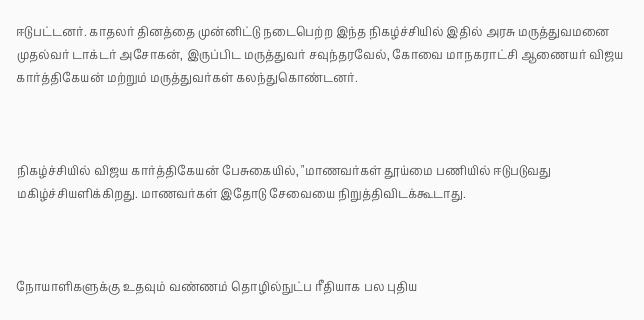ஈடுபட்டனர். காதலர் தினத்தை முன்னிட்டு நடைபெற்ற இந்த நிகழ்ச்சியில் இதில் அரசு மருத்துவமனை முதல்வர் டாக்டர் அசோகன், இருப்பிட மருத்துவர் சவுந்தரவேல், கோவை மாநகராட்சி ஆணையர் விஜய கார்த்திகேயன் மற்றும் மருத்துவர்கள் கலந்துகொண்டனர்.



நிகழ்ச்சியில் விஜய கார்த்திகேயன் பேசுகையில், "மாணவர்கள் தூய்மை பணியில் ஈடுபடுவது மகிழ்ச்சியளிக்கிறது. மாணவர்கள் இதோடு சேவையை நிறுத்திவிடக்கூடாது.



நோயாளிகளுக்கு உதவும் வண்ணம் தொழில்நுட்ப ரீதியாக பல புதிய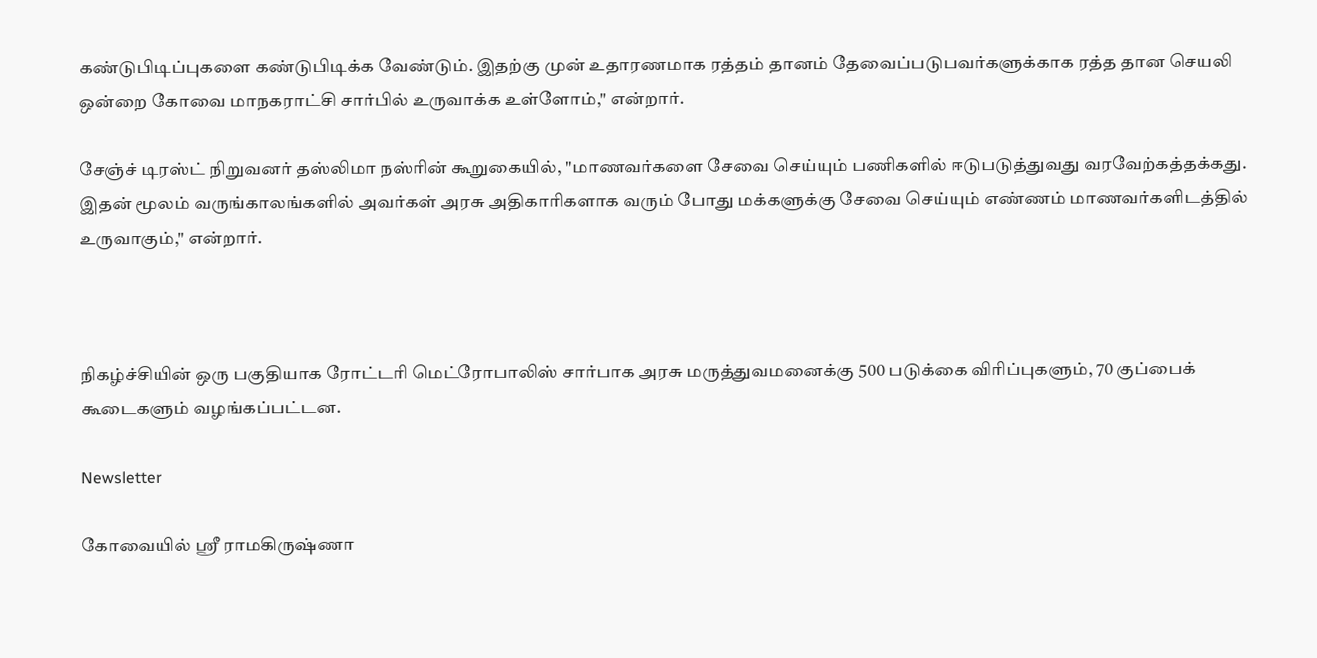கண்டுபிடிப்புகளை கண்டுபிடிக்க வேண்டும். இதற்கு முன் உதாரணமாக ரத்தம் தானம் தேவைப்படுபவர்களுக்காக ரத்த தான செயலி ஒன்றை கோவை மாநகராட்சி சார்பில் உருவாக்க உள்ளோம்," என்றார்.

சேஞ்ச் டிரஸ்ட் நிறுவனர் தஸ்லிமா நஸ்ரின் கூறுகையில், "மாணவர்களை சேவை செய்யும் பணிகளில் ஈடுபடுத்துவது வரவேற்கத்தக்கது. இதன் மூலம் வருங்காலங்களில் அவர்கள் அரசு அதிகாரிகளாக வரும் போது மக்களுக்கு சேவை செய்யும் எண்ணம் மாணவர்களிடத்தில் உருவாகும்," என்றார்.



நிகழ்ச்சியின் ஒரு பகுதியாக ரோட்டரி மெட்ரோபாலிஸ் சார்பாக அரசு மருத்துவமனைக்கு 500 படுக்கை விரிப்புகளும், 70 குப்பைக் கூடைகளும் வழங்கப்பட்டன.

Newsletter

கோவையில் ஸ்ரீ ராமகிருஷ்ணா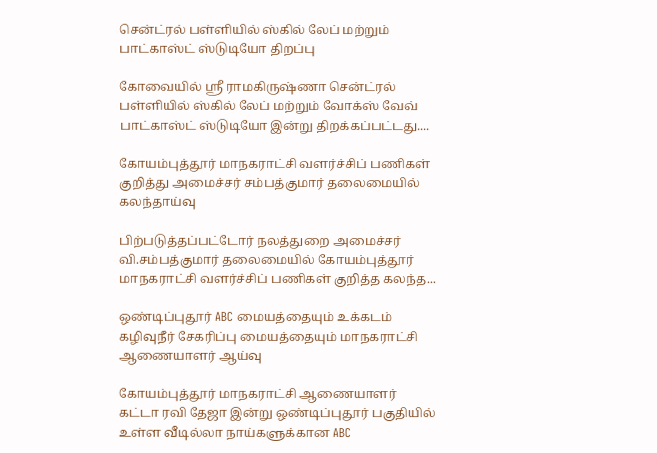சென்ட்ரல் பள்ளியில் ஸ்கில் லேப் மற்றும் பாட்காஸ்ட் ஸ்டுடியோ திறப்பு

கோவையில் ஸ்ரீ ராமகிருஷ்ணா சென்ட்ரல் பள்ளியில் ஸ்கில் லேப் மற்றும் வோக்ஸ் வேவ் பாட்காஸ்ட் ஸ்டுடியோ இன்று திறக்கப்பட்டது....

கோயம்புத்தூர் மாநகராட்சி வளர்ச்சிப் பணிகள் குறித்து அமைச்சர் சம்பத்குமார் தலைமையில் கலந்தாய்வு

பிற்படுத்தப்பட்டோர் நலத்துறை அமைச்சர் வி.சம்பத்குமார் தலைமையில் கோயம்புத்தூர் மாநகராட்சி வளர்ச்சிப் பணிகள் குறித்த கலந்த...

ஒண்டிப்புதூர் ABC மையத்தையும் உக்கடம் கழிவுநீர் சேகரிப்பு மையத்தையும் மாநகராட்சி ஆணையாளர் ஆய்வு

கோயம்புத்தூர் மாநகராட்சி ஆணையாளர் கட்டா ரவி தேஜா இன்று ஒண்டிப்புதூர் பகுதியில் உள்ள வீடில்லா நாய்களுக்கான ABC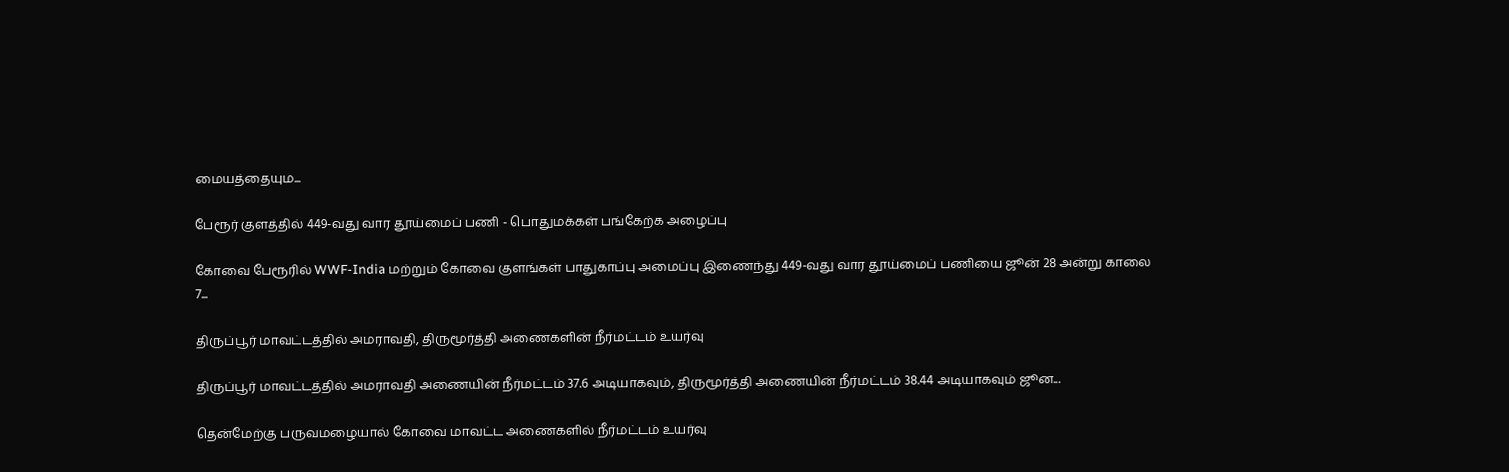மையத்தையும...

பேரூர் குளத்தில் 449-வது வார தூய்மைப் பணி - பொதுமக்கள் பங்கேற்க அழைப்பு

கோவை பேரூரில் WWF-India மற்றும் கோவை குளங்கள் பாதுகாப்பு அமைப்பு இணைந்து 449-வது வார தூய்மைப் பணியை ஜூன் 28 அன்று காலை 7...

திருப்பூர் மாவட்டத்தில் அமராவதி, திருமூர்த்தி அணைகளின் நீர்மட்டம் உயர்வு

திருப்பூர் மாவட்டத்தில் அமராவதி அணையின் நீர்மட்டம் 37.6 அடியாகவும், திருமூர்த்தி அணையின் நீர்மட்டம் 38.44 அடியாகவும் ஜூன...

தென்மேற்கு பருவமழையால் கோவை மாவட்ட அணைகளில் நீர்மட்டம் உயர்வு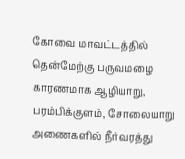கோவை மாவட்டத்தில் தென்மேற்கு பருவமழை காரணமாக ஆழியாறு, பரம்பிக்குளம், சோலையாறு அணைகளில் நீர்வரத்து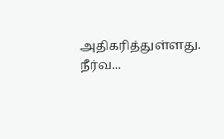அதிகரித்துள்ளது. நீர்வ...